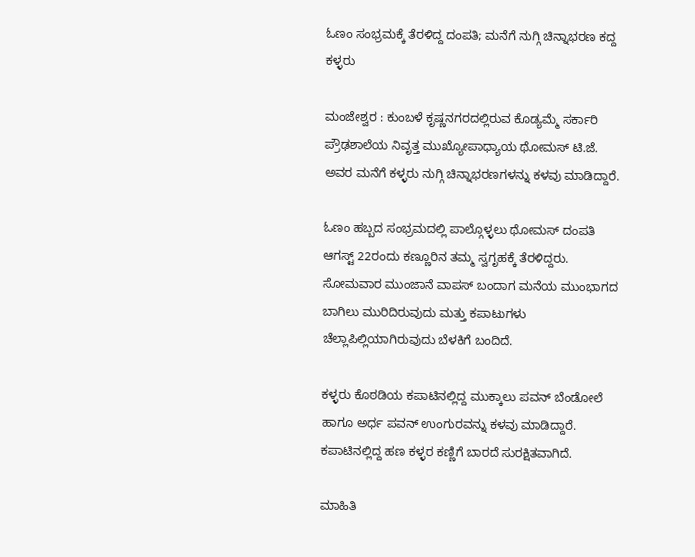ಓಣಂ ಸಂಭ್ರಮಕ್ಕೆ ತೆರಳಿದ್ದ ದಂಪತಿ; ಮನೆಗೆ ನುಗ್ಗಿ ಚಿನ್ನಾಭರಣ ಕದ್ದ ಕಳ್ಳರು

ಮಂಜೇಶ್ವರ : ಕುಂಬಳೆ ಕೃಷ್ಣನಗರದಲ್ಲಿರುವ ಕೊಡ್ಯಮ್ಮೆ ಸರ್ಕಾರಿ ಪ್ರೌಢಶಾಲೆಯ ನಿವೃತ್ತ ಮುಖ್ಯೋಪಾಧ್ಯಾಯ ಥೋಮಸ್ ಟಿ.ಜೆ. ಅವರ ಮನೆಗೆ ಕಳ್ಳರು ನುಗ್ಗಿ ಚಿನ್ನಾಭರಣಗಳನ್ನು ಕಳವು ಮಾಡಿದ್ದಾರೆ.

ಓಣಂ ಹಬ್ಬದ ಸಂಭ್ರಮದಲ್ಲಿ ಪಾಲ್ಗೊಳ್ಳಲು ಥೋಮಸ್ ದಂಪತಿ ಆಗಸ್ಟ್ 22ರಂದು ಕಣ್ಣೂರಿನ ತಮ್ಮ ಸ್ವಗೃಹಕ್ಕೆ ತೆರಳಿದ್ದರು. ಸೋಮವಾರ ಮುಂಜಾನೆ ವಾಪಸ್ ಬಂದಾಗ ಮನೆಯ ಮುಂಭಾಗದ ಬಾಗಿಲು ಮುರಿದಿರುವುದು ಮತ್ತು ಕಪಾಟುಗಳು ಚೆಲ್ಲಾಪಿಲ್ಲಿಯಾಗಿರುವುದು ಬೆಳಕಿಗೆ ಬಂದಿದೆ.

ಕಳ್ಳರು ಕೊಠಡಿಯ ಕಪಾಟಿನಲ್ಲಿದ್ದ ಮುಕ್ಕಾಲು ಪವನ್ ಬೆಂಡೋಲೆ ಹಾಗೂ ಅರ್ಧ ಪವನ್ ಉಂಗುರವನ್ನು ಕಳವು ಮಾಡಿದ್ದಾರೆ. ಕಪಾಟಿನಲ್ಲಿದ್ದ ಹಣ ಕಳ್ಳರ ಕಣ್ಣಿಗೆ ಬಾರದೆ ಸುರಕ್ಷಿತವಾಗಿದೆ.

ಮಾಹಿತಿ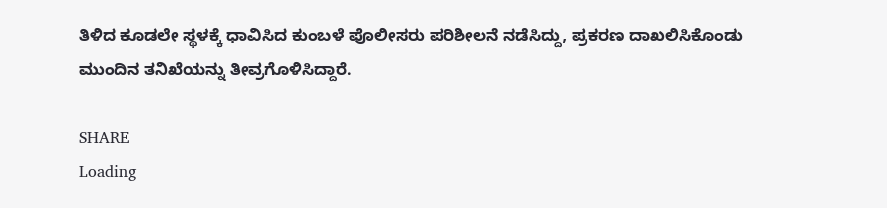ತಿಳಿದ ಕೂಡಲೇ ಸ್ಥಳಕ್ಕೆ ಧಾವಿಸಿದ ಕುಂಬಳೆ ಪೊಲೀಸರು ಪರಿಶೀಲನೆ ನಡೆಸಿದ್ದು, ಪ್ರಕರಣ ದಾಖಲಿಸಿಕೊಂಡು ಮುಂದಿನ ತನಿಖೆಯನ್ನು ತೀವ್ರಗೊಳಿಸಿದ್ದಾರೆ.

SHARE
Loading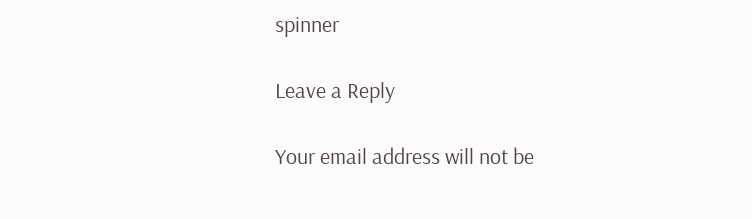spinner

Leave a Reply

Your email address will not be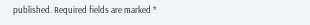published. Required fields are marked *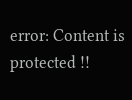error: Content is protected !!